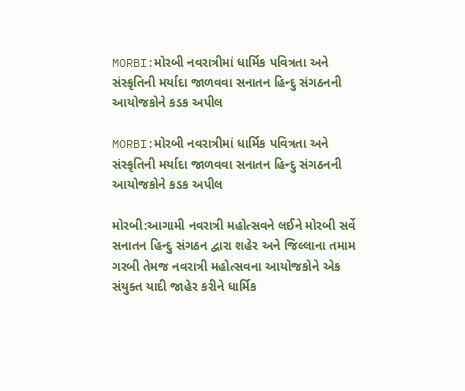MORBI:મોરબી નવરાત્રીમાં ધાર્મિક પવિત્રતા અને સંસ્કૃતિની મર્યાદા જાળવવા સનાતન હિન્દુ સંગઠનની આયોજકોને કડક અપીલ

MORBI:મોરબી નવરાત્રીમાં ધાર્મિક પવિત્રતા અને સંસ્કૃતિની મર્યાદા જાળવવા સનાતન હિન્દુ સંગઠનની આયોજકોને કડક અપીલ

મોરબી:આગામી નવરાત્રી મહોત્સવને લઈને મોરબી સર્વે સનાતન હિન્દુ સંગઠન દ્વારા શહેર અને જિલ્લાના તમામ ગરબી તેમજ નવરાત્રી મહોત્સવના આયોજકોને એક સંયુક્ત યાદી જાહેર કરીને ધાર્મિક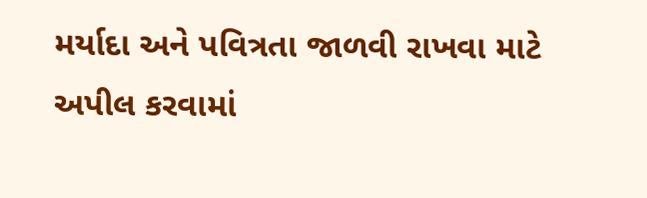મર્યાદા અને પવિત્રતા જાળવી રાખવા માટે અપીલ કરવામાં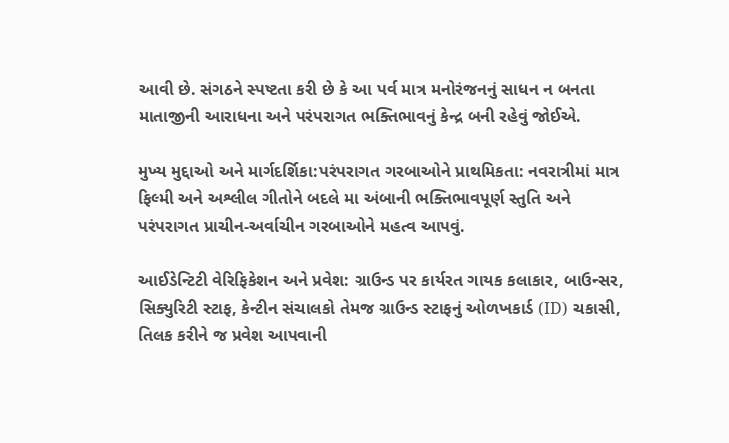આવી છે. સંગઠને સ્પષ્ટતા કરી છે કે આ પર્વ માત્ર મનોરંજનનું સાધન ન બનતા માતાજીની આરાધના અને પરંપરાગત ભક્તિભાવનું કેન્દ્ર બની રહેવું જોઈએ.

મુખ્ય મુદ્દાઓ અને માર્ગદર્શિકા:પરંપરાગત ગરબાઓને પ્રાથમિકતા: નવરાત્રીમાં માત્ર ફિલ્મી અને અશ્લીલ ગીતોને બદલે મા અંબાની ભક્તિભાવપૂર્ણ સ્તુતિ અને પરંપરાગત પ્રાચીન-અર્વાચીન ગરબાઓને મહત્વ આપવું.

આઈડેન્ટિટી વેરિફિકેશન અને પ્રવેશ: ગ્રાઉન્ડ પર કાર્યરત ગાયક કલાકાર, બાઉન્સર, સિક્યુરિટી સ્ટાફ, કેન્ટીન સંચાલકો તેમજ ગ્રાઉન્ડ સ્ટાફનું ઓળખકાર્ડ (ID) ચકાસી, તિલક કરીને જ પ્રવેશ આપવાની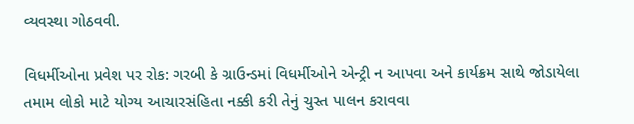વ્યવસ્થા ગોઠવવી.

વિધર્મીઓના પ્રવેશ પર રોક: ગરબી કે ગ્રાઉન્ડમાં વિધર્મીઓને એન્ટ્રી ન આપવા અને કાર્યક્રમ સાથે જોડાયેલા તમામ લોકો માટે યોગ્ય આચારસંહિતા નક્કી કરી તેનું ચુસ્ત પાલન કરાવવા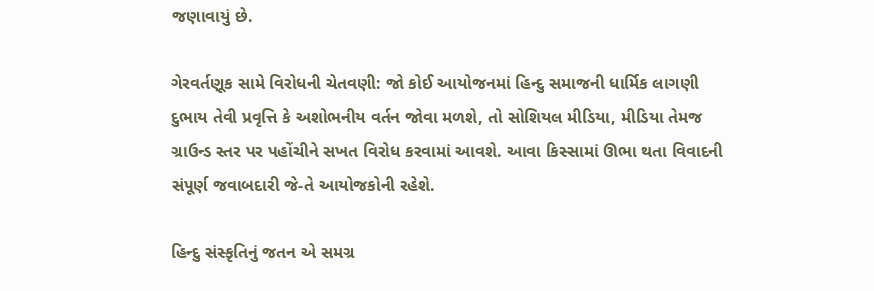જણાવાયું છે.

ગેરવર્તણૂક સામે વિરોધની ચેતવણી: જો કોઈ આયોજનમાં હિન્દુ સમાજની ધાર્મિક લાગણી દુભાય તેવી પ્રવૃત્તિ કે અશોભનીય વર્તન જોવા મળશે, તો સોશિયલ મીડિયા, મીડિયા તેમજ ગ્રાઉન્ડ સ્તર પર પહોંચીને સખત વિરોધ કરવામાં આવશે. આવા કિસ્સામાં ઊભા થતા વિવાદની સંપૂર્ણ જવાબદારી જે-તે આયોજકોની રહેશે.

હિન્દુ સંસ્કૃતિનું જતન એ સમગ્ર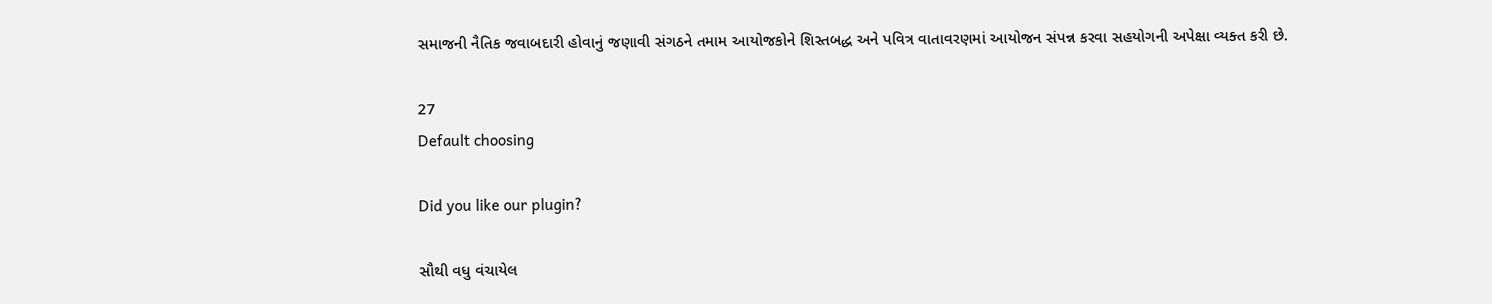સમાજની નૈતિક જવાબદારી હોવાનું જણાવી સંગઠને તમામ આયોજકોને શિસ્તબદ્ધ અને પવિત્ર વાતાવરણમાં આયોજન સંપન્ન કરવા સહયોગની અપેક્ષા વ્યક્ત કરી છે.

27
Default choosing

Did you like our plugin?

સૌથી વધુ વંચાયેલ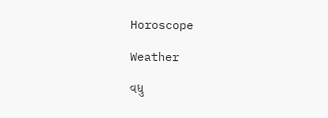Horoscope

Weather

વધુ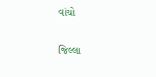વાંચો

જિલ્લા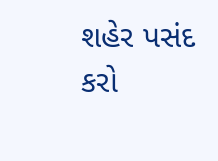શહેર પસંદ કરો